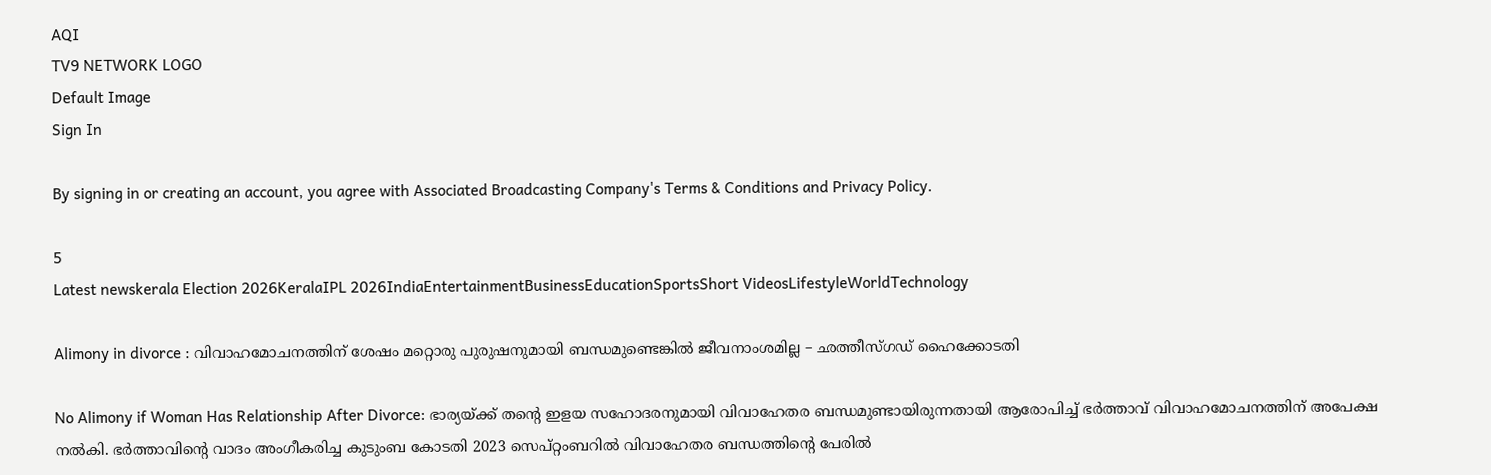AQI
TV9 NETWORK LOGO
Default Image
Sign In

By signing in or creating an account, you agree with Associated Broadcasting Company's Terms & Conditions and Privacy Policy.

5
Latest newskerala Election 2026KeralaIPL 2026IndiaEntertainmentBusinessEducationSportsShort VideosLifestyleWorldTechnology

Alimony in divorce : വിവാഹമോചനത്തിന് ശേഷം മറ്റൊരു പുരുഷനുമായി ബന്ധമുണ്ടെങ്കിൽ ജീവനാംശമില്ല – ഛത്തീസ്‌ഗഡ് ഹൈക്കോടതി

No Alimony if Woman Has Relationship After Divorce: ഭാര്യയ്ക്ക് തന്റെ ഇളയ സഹോദരനുമായി വിവാഹേതര ബന്ധമുണ്ടായിരുന്നതായി ആരോപിച്ച് ഭർത്താവ് വിവാഹമോചനത്തിന് അപേക്ഷ നൽകി. ഭർത്താവിന്റെ വാദം അംഗീകരിച്ച കുടുംബ കോടതി 2023 സെപ്റ്റംബറിൽ വിവാഹേതര ബന്ധത്തിന്റെ പേരിൽ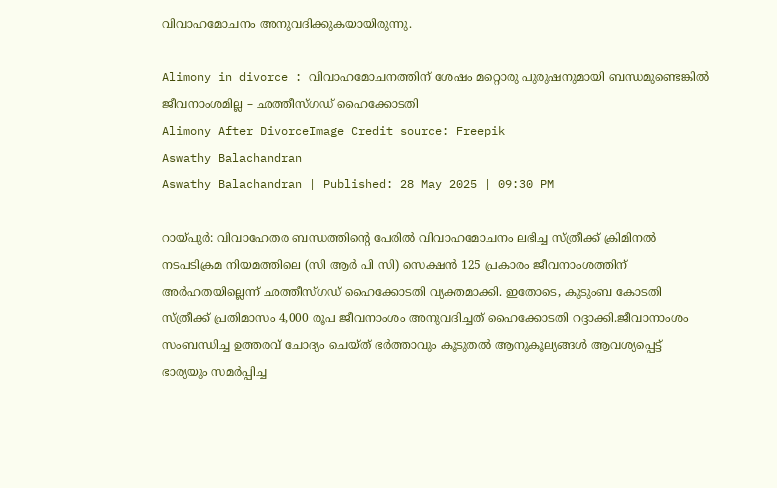വിവാഹമോചനം അനുവദിക്കുകയായിരുന്നു.

Alimony in divorce : വിവാഹമോചനത്തിന് ശേഷം മറ്റൊരു പുരുഷനുമായി ബന്ധമുണ്ടെങ്കിൽ ജീവനാംശമില്ല – ഛത്തീസ്‌ഗഡ് ഹൈക്കോടതി
Alimony After DivorceImage Credit source: Freepik
Aswathy Balachandran
Aswathy Balachandran | Published: 28 May 2025 | 09:30 PM

റായ്പുർ: വിവാഹേതര ബന്ധത്തിന്റെ പേരിൽ വിവാഹമോചനം ലഭിച്ച സ്ത്രീക്ക് ക്രിമിനൽ നടപടിക്രമ നിയമത്തിലെ (സി ആർ പി സി) സെക്ഷൻ 125 പ്രകാരം ജീവനാംശത്തിന് അർഹതയില്ലെന്ന് ഛത്തീസ്ഗഡ് ഹൈക്കോടതി വ്യക്തമാക്കി. ഇതോടെ, കുടുംബ കോടതി സ്ത്രീക്ക് പ്രതിമാസം 4,000 രൂപ ജീവനാംശം അനുവദിച്ചത് ഹൈക്കോടതി റദ്ദാക്കി.ജീവാനാംശം സംബന്ധിച്ച ഉത്തരവ് ചോദ്യം ചെയ്ത് ഭർത്താവും കൂടുതൽ ആനുകൂല്യങ്ങൾ ആവശ്യപ്പെട്ട് ഭാര്യയും സമർപ്പിച്ച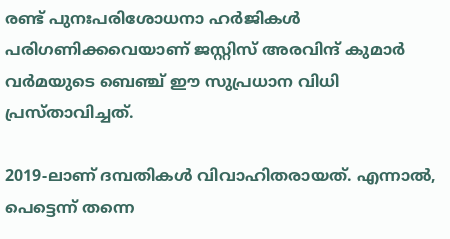രണ്ട് പുനഃപരിശോധനാ ഹർജികൾ പരിഗണിക്കവെയാണ് ജസ്റ്റിസ് അരവിന്ദ് കുമാർ വർമയുടെ ബെഞ്ച് ഈ സുപ്രധാന വിധി പ്രസ്താവിച്ചത്.

2019-ലാണ് ദമ്പതികൾ വിവാഹിതരായത്. എന്നാൽ, പെട്ടെന്ന് തന്നെ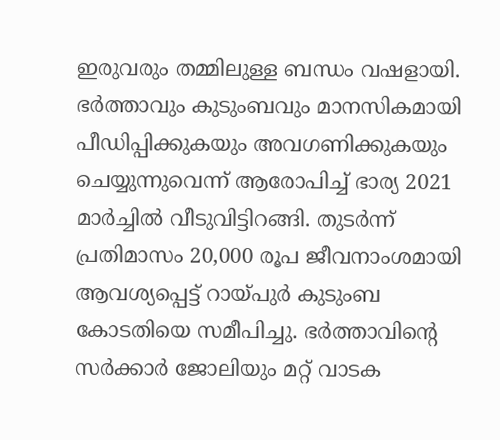ഇരുവരും തമ്മിലുള്ള ബന്ധം വഷളായി. ഭർത്താവും കുടുംബവും മാനസികമായി പീഡിപ്പിക്കുകയും അവഗണിക്കുകയും ചെയ്യുന്നുവെന്ന് ആരോപിച്ച് ഭാര്യ 2021 മാർച്ചിൽ വീടുവിട്ടിറങ്ങി. തുടർന്ന് പ്രതിമാസം 20,000 രൂപ ജീവനാംശമായി ആവശ്യപ്പെട്ട് റായ്പുർ കുടുംബ കോടതിയെ സമീപിച്ചു. ഭർത്താവിന്റെ സർക്കാർ ജോലിയും മറ്റ് വാടക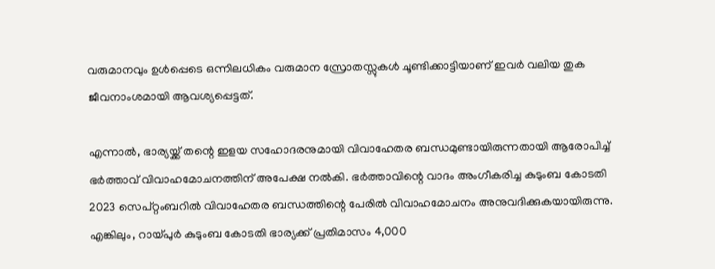വരുമാനവും ഉൾപ്പെടെ ഒന്നിലധികം വരുമാന സ്രോതസ്സുകൾ ചൂണ്ടിക്കാട്ടിയാണ് ഇവർ വലിയ തുക ജീവനാംശമായി ആവശ്യപ്പെട്ടത്.

എന്നാൽ, ഭാര്യയ്ക്ക് തന്റെ ഇളയ സഹോദരനുമായി വിവാഹേതര ബന്ധമുണ്ടായിരുന്നതായി ആരോപിച്ച് ഭർത്താവ് വിവാഹമോചനത്തിന് അപേക്ഷ നൽകി. ഭർത്താവിന്റെ വാദം അംഗീകരിച്ച കുടുംബ കോടതി 2023 സെപ്റ്റംബറിൽ വിവാഹേതര ബന്ധത്തിന്റെ പേരിൽ വിവാഹമോചനം അനുവദിക്കുകയായിരുന്നു. എങ്കിലും, റായ്പുർ കുടുംബ കോടതി ഭാര്യക്ക് പ്രതിമാസം 4,000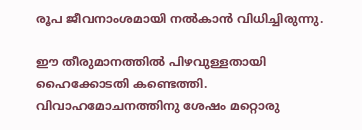രൂപ ജീവനാംശമായി നൽകാൻ വിധിച്ചിരുന്നു.

ഈ തീരുമാനത്തിൽ പിഴവുള്ളതായി ഹൈക്കോടതി കണ്ടെത്തി. വിവാഹമോചനത്തിനു ശേഷം മറ്റൊരു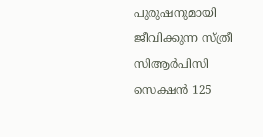പുരുഷനുമായി ജീവിക്കുന്ന സ്ത്രീ സിആർപിസി സെക്ഷൻ 125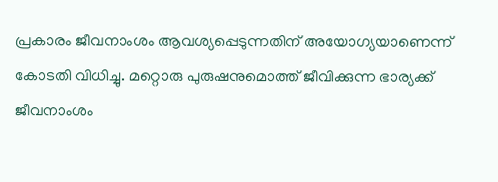പ്രകാരം ജീവനാംശം ആവശ്യപ്പെടുന്നതിന് അയോഗ്യയാണെന്ന് കോടതി വിധിച്ചു. മറ്റൊരു പുരുഷനുമൊത്ത് ജീവിക്കുന്ന ഭാര്യക്ക് ജീവനാംശം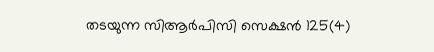തടയുന്ന സിആർപിസി സെക്ഷൻ 125(4)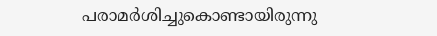പരാമർശിച്ചുകൊണ്ടായിരുന്നു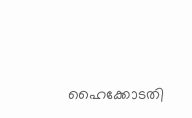ഹൈക്കോടതി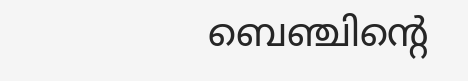ബെഞ്ചിന്റെ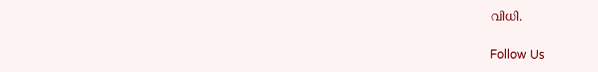വിധി.

Follow Us